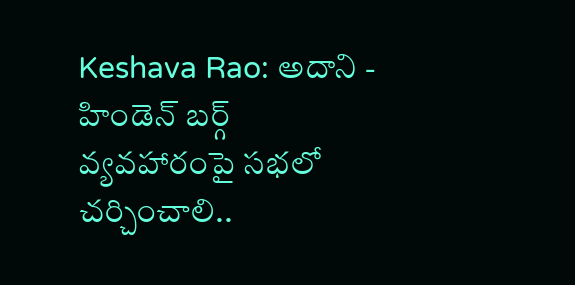Keshava Rao: అదాని - హిండెన్ బర్గ్ వ్యవహారంపై సభలో చర్చించాలి..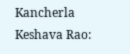Kancherla Keshava Rao: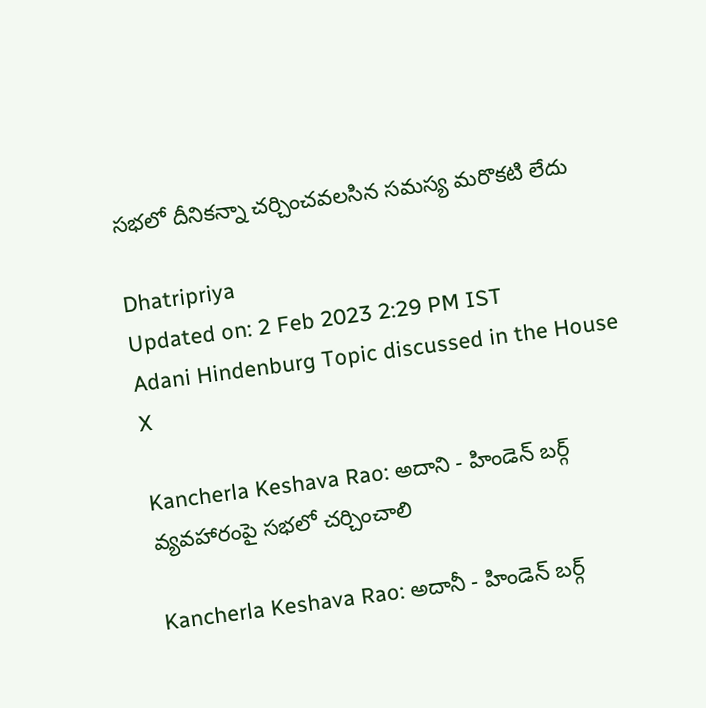సభలో దీనికన్నా చర్చించవలసిన సమస్య మరొకటి లేదు

Dhatripriya
Updated on: 2 Feb 2023 2:29 PM IST
Adani Hindenburg Topic discussed in the House
X

Kancherla Keshava Rao: అదాని - హిండెన్ బర్గ్ వ్యవహారంపై సభలో చర్చించాలి

Kancherla Keshava Rao: అదానీ - హిండెన్ బర్గ్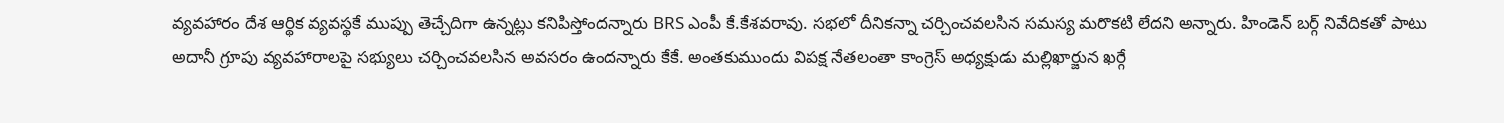వ్యవహారం దేశ ఆర్థిక వ్యవస్థకే ముప్పు తెచ్చేదిగా ఉన్నట్లు కనిపిస్తోందన్నారు BRS ఎంపీ కే.కేశవరావు. సభలో దీనికన్నా చర్చించవలసిన సమస్య మరొకటి లేదని అన్నారు. హిండెన్ బర్గ్ నివేదికతో పాటు అదానీ గ్రూపు వ్యవహారాలపై సభ్యులు చర్చించవలసిన అవసరం ఉందన్నారు కేకే. అంతకుముందు విపక్ష నేతలంతా కాంగ్రెస్ అధ్యక్షుడు మల్లిఖార్జున ఖర్గే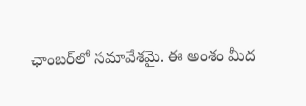ఛాంబర్‌లో సమావేశమై. ఈ అంశం మీద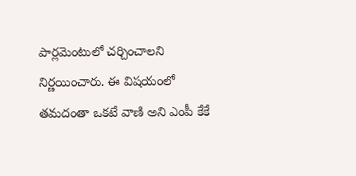పార్లమెంటులో చర్చించాలని నిర్ణయించారు. ఈ విషయంలో తమదంతా ఒకటే వాణి అని ఎంపీ కేకే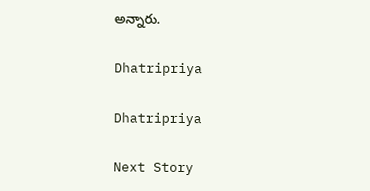అన్నారు.

Dhatripriya

Dhatripriya

Next Story